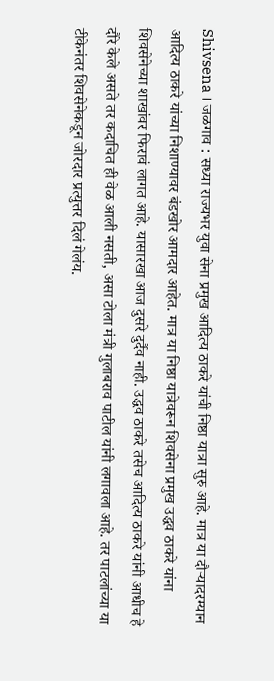Shivsena । जळगाव : सध्या राज्यभर युवा सेना प्रमुख आदित्य ठाकरे यांची निष्ठा यात्रा सुरु आहे. मात्र या दौऱ्यादरम्यान आदित्य ठाकरे यांच्या निशाण्यावर बंडखोर आमदार आहेत. मात्र या निष्ठा यात्रेवरून शिवसेना प्रमुख उद्धव ठाकरे यांना शिवसेनेच्या शाखांवर फिरावं लागत आहे. यासारखा आज दुसरे दुर्दैव नाही. उद्धव ठाकरे तसेच आदित्य ठाकरे यांनी आधीच हे दौरे केले असते तर कदाचित ही वेळ आली नसती, असा टोला मंत्री गुलाबराव पाटील यांनी लगावला आहे. तर पाटलांच्या या टीकेनंतर शिवसेनेकडून जोरदार प्रत्युत्तर दिलं गेलंय.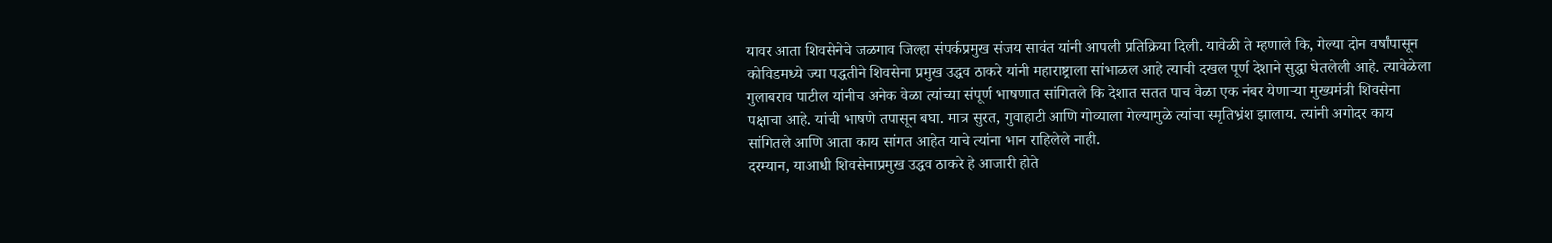यावर आता शिवसेनेचे जळगाव जिल्हा संपर्कप्रमुख संजय सावंत यांनी आपली प्रतिक्रिया दिली. यावेळी ते म्हणाले कि, गेल्या दोन वर्षांपासून कोविडमध्ये ज्या पद्धतीने शिवसेना प्रमुख उद्धव ठाकरे यांनी महाराष्ट्राला सांभाळल आहे त्याची दखल पूर्ण देशाने सुद्धा घेतलेली आहे. त्यावेळेला गुलाबराव पाटील यांनीच अनेक वेळा त्यांच्या संपूर्ण भाषणात सांगितले कि देशात सतत पाच वेळा एक नंबर येणाऱ्या मुख्यमंत्री शिवसेना पक्षाचा आहे. यांची भाषणे तपासून बघा. मात्र सुरत, गुवाहाटी आणि गोव्याला गेल्यामुळे त्यांचा स्मृतिभ्रंश झालाय. त्यांनी अगोदर काय सांगितले आणि आता काय सांगत आहेत याचे त्यांना भान राहिलेले नाही.
दरम्यान, याआधी शिवसेनाप्रमुख उद्धव ठाकरे हे आजारी होते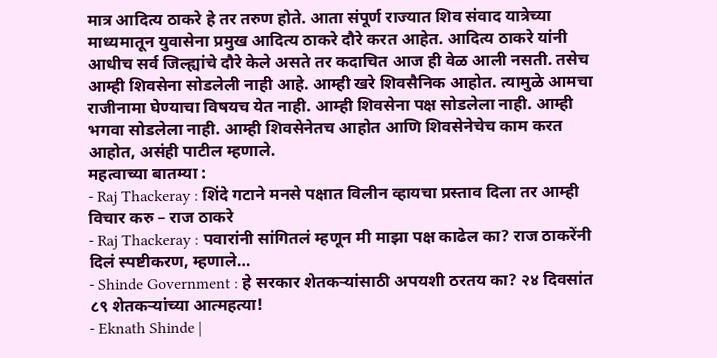मात्र आदित्य ठाकरे हे तर तरुण होते. आता संपूर्ण राज्यात शिव संवाद यात्रेच्या माध्यमातून युवासेना प्रमुख आदित्य ठाकरे दौरे करत आहेत. आदित्य ठाकरे यांनी आधीच सर्व जिल्ह्यांचे दौरे केले असते तर कदाचित आज ही वेळ आली नसती. तसेच आम्ही शिवसेना सोडलेली नाही आहे. आम्ही खरे शिवसैनिक आहोत. त्यामुळे आमचा राजीनामा घेण्याचा विषयच येत नाही. आम्ही शिवसेना पक्ष सोडलेला नाही. आम्ही भगवा सोडलेला नाही. आम्ही शिवसेनेतच आहोत आणि शिवसेनेचेच काम करत आहोत, असंही पाटील म्हणाले.
महत्वाच्या बातम्या :
- Raj Thackeray : शिंदे गटाने मनसे पक्षात विलीन व्हायचा प्रस्ताव दिला तर आम्ही विचार करु – राज ठाकरे
- Raj Thackeray : पवारांनी सांगितलं म्हणून मी माझा पक्ष काढेल का? राज ठाकरेंनी दिलं स्पष्टीकरण, म्हणाले…
- Shinde Government : हे सरकार शेतकऱ्यांसाठी अपयशी ठरतय का? २४ दिवसांत ८९ शेतकऱ्यांच्या आत्महत्या!
- Eknath Shinde |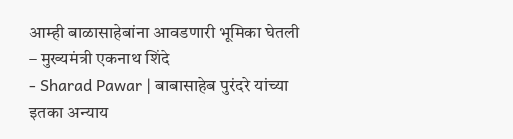आम्ही बाळासाहेबांना आवडणारी भूमिका घेतली – मुख्यमंत्री एकनाथ शिंदे
- Sharad Pawar | बाबासाहेब पुरंदरे यांच्या इतका अन्याय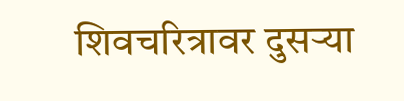शिवचरित्रावर दुसऱ्या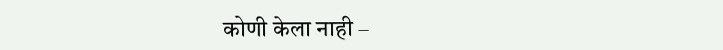कोणी केला नाही –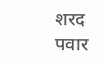शरद पवार